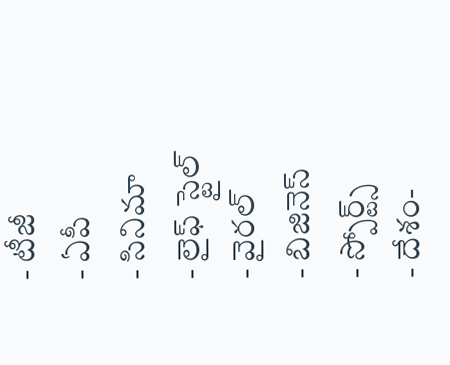- టీజీ
- ఏపీ
- సినిమా
- లైఫ్ స్టైల్
- వైరల్
- బిజినెస్
- స్పోర్ట్స్
- దేశం-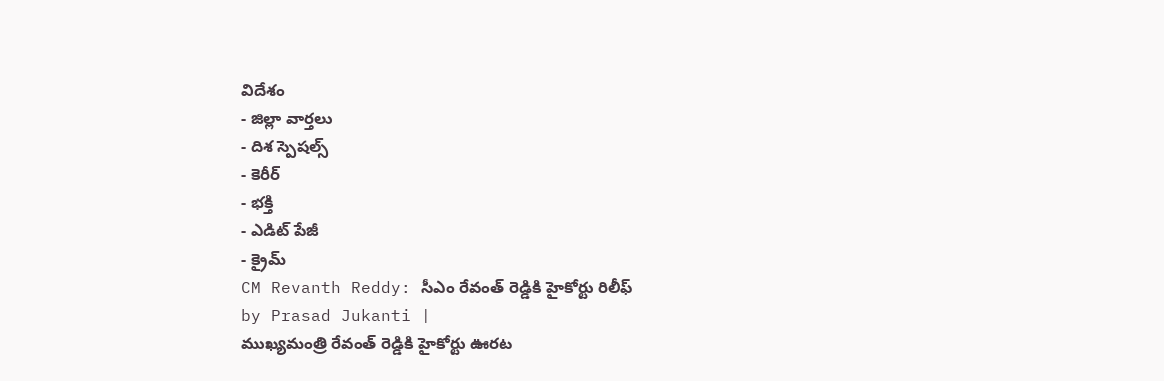విదేశం
- జిల్లా వార్తలు
- దిశ స్పెషల్స్
- కెరీర్
- భక్తి
- ఎడిట్ పేజీ
- క్రైమ్
CM Revanth Reddy: సీఎం రేవంత్ రెడ్డికి హైకోర్టు రిలీఫ్
by Prasad Jukanti |
ముఖ్యమంత్రి రేవంత్ రెడ్డికి హైకోర్టు ఊరట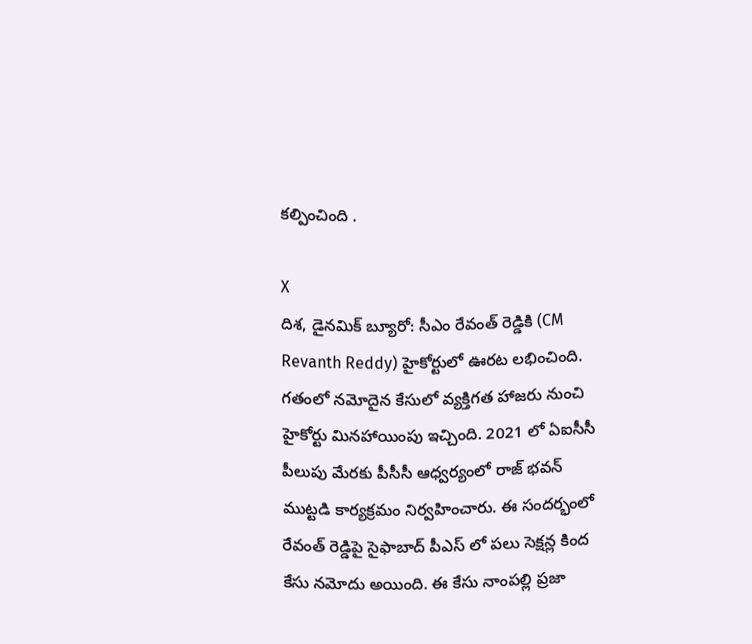కల్పించింది .

X
దిశ, డైనమిక్ బ్యూరో: సీఎం రేవంత్ రెడ్డికి (CM Revanth Reddy) హైకోర్టులో ఊరట లభించింది. గతంలో నమోదైన కేసులో వ్యక్తిగత హాజరు నుంచి హైకోర్టు మినహాయింపు ఇచ్చింది. 2021 లో ఏఐసీసీ పీలుపు మేరకు పీసీసీ ఆధ్వర్యంలో రాజ్ భవన్ ముట్టడి కార్యక్రమం నిర్వహించారు. ఈ సందర్భంలో రేవంత్ రెడ్డిపై సైఫాబాద్ పీఎస్ లో పలు సెక్షన్ల కింద కేసు నమోదు అయింది. ఈ కేసు నాంపల్లి ప్రజా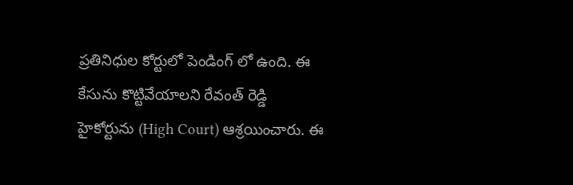ప్రతినిధుల కోర్టులో పెండింగ్ లో ఉంది. ఈ కేసును కొట్టివేయాలని రేవంత్ రెడ్డి హైకోర్టును (High Court) ఆశ్రయించారు. ఈ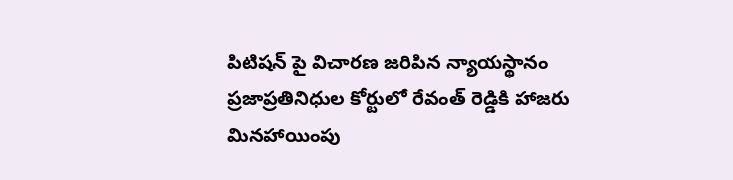పిటిషన్ పై విచారణ జరిపిన న్యాయస్థానం ప్రజాప్రతినిధుల కోర్టులో రేవంత్ రెడ్డికి హాజరు మినహాయింపు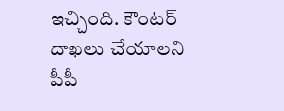ఇచ్చింది. కౌంటర్ దాఖలు చేయాలని పీపీ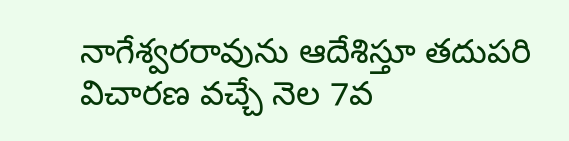నాగేశ్వరరావును ఆదేశిస్తూ తదుపరి విచారణ వచ్చే నెల 7వ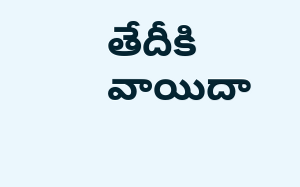తేదీకి వాయిదా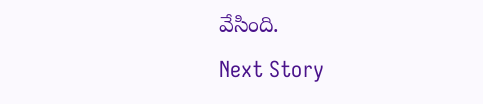వేసింది.
Next Story